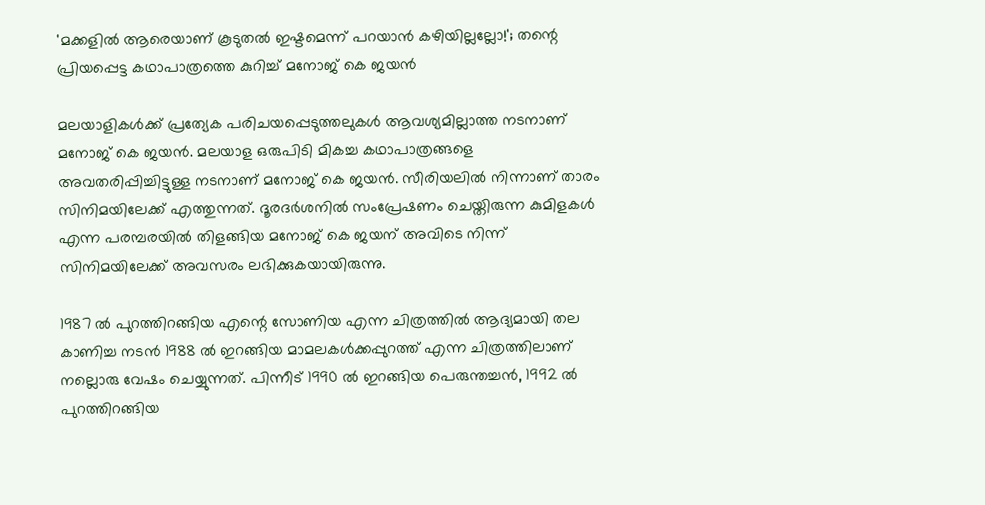'മക്കളിൽ ആരെയാണ് കൂടുതൽ ഇഷ്ടമെന്ന് പറയാൻ കഴിയില്ലല്ലോ!'; തന്റെ പ്രിയപ്പെട്ട കഥാപാത്രത്തെ കുറിച്ച് മനോജ് കെ ജയൻ

മലയാളികൾക്ക് പ്രത്യേക പരിചയപ്പെടുത്തലുകൾ ആവശ്യമില്ലാത്ത നടനാണ് മനോജ് കെ ജയൻ. മലയാള ഒരുപിടി മികച്ച കഥാപാത്രങ്ങളെ അവതരിപ്പിച്ചിട്ടുള്ള നടനാണ് മനോജ് കെ ജയന്‍. സീരിയലിൽ നിന്നാണ് താരം സിനിമയിലേക്ക് എത്തുന്നത്. ദൂരദര്‍ശനിൽ സംപ്രേഷണം ചെയ്തിരുന്ന കുമിളകൾ എന്ന പരമ്പരയിൽ തിളങ്ങിയ മനോജ് കെ ജയന് അവിടെ നിന്ന് സിനിമയിലേക്ക് അവസരം ലഭിക്കുകയായിരുന്നു.

1987 ൽ പുറത്തിറങ്ങിയ എന്റെ സോണിയ എന്ന ചിത്രത്തിൽ ആദ്യമായി തല കാണിച്ച നടൻ 1988 ൽ ഇറങ്ങിയ മാമലകള്‍ക്കപ്പുറത്ത് എന്ന ചിത്രത്തിലാണ് നല്ലൊരു വേഷം ചെയ്യുന്നത്. പിന്നീട് 1990 ൽ ഇറങ്ങിയ പെരുന്തച്ചൻ, 1992 ൽ പുറത്തിറങ്ങിയ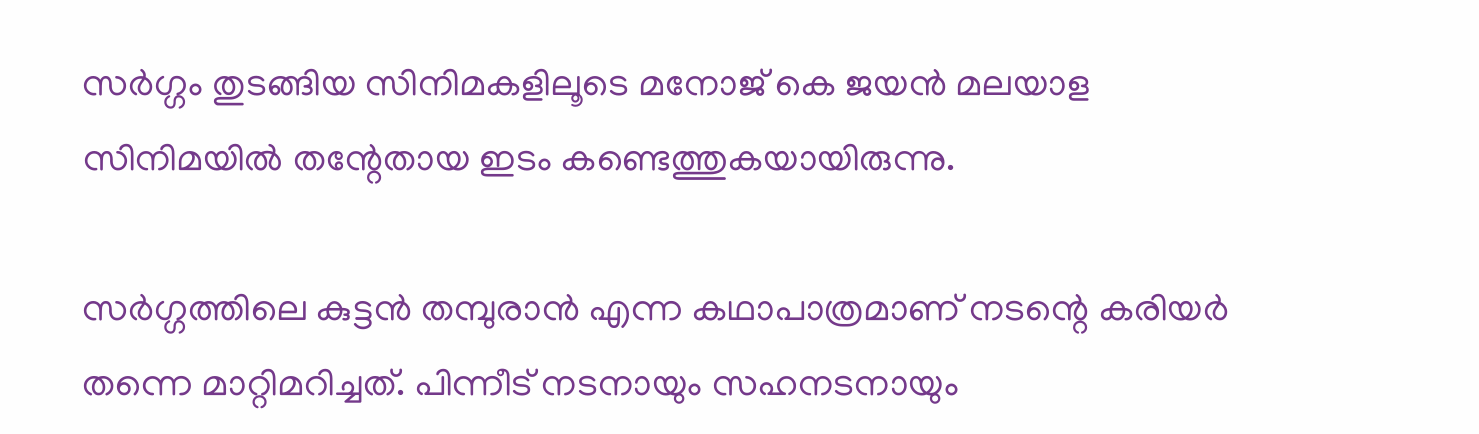സർഗ്ഗം തുടങ്ങിയ സിനിമകളിലൂടെ മനോജ് കെ ജയൻ മലയാള സിനിമയിൽ തന്റേതായ ഇടം കണ്ടെത്തുകയായിരുന്നു.

സര്‍ഗ്ഗത്തിലെ കുട്ടന്‍ തമ്പുരാന്‍ എന്ന കഥാപാത്രമാണ് നടന്റെ കരിയര്‍ തന്നെ മാറ്റിമറിച്ചത്. പിന്നീട് നടനായും സഹനടനായും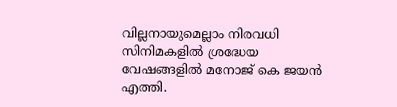വില്ലനായുമെല്ലാം നിരവധി സിനിമകളിൽ ശ്രദ്ധേയ വേഷങ്ങളിൽ മനോജ് കെ ജയൻ എത്തി.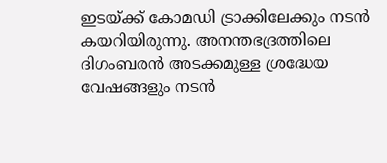ഇടയ്ക്ക് കോമഡി ട്രാക്കിലേക്കും നടൻ കയറിയിരുന്നു. അനന്തഭദ്രത്തിലെ ദിഗംബരൻ അടക്കമുള്ള ശ്രദ്ധേയ വേഷങ്ങളും നടൻ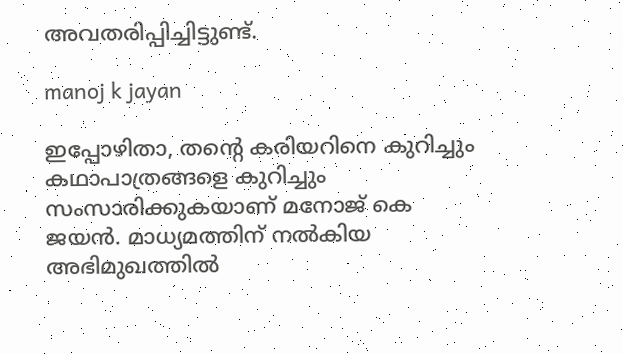അവതരിപ്പിച്ചിട്ടുണ്ട്.

manoj k jayan

ഇപ്പോഴിതാ, തന്റെ കരിയറിനെ കുറിച്ചും കഥാപാത്രങ്ങളെ കുറിച്ചും സംസാരിക്കുകയാണ് മനോജ് കെ ജയൻ. മാധ്യമത്തിന് നൽകിയ അഭിമുഖത്തിൽ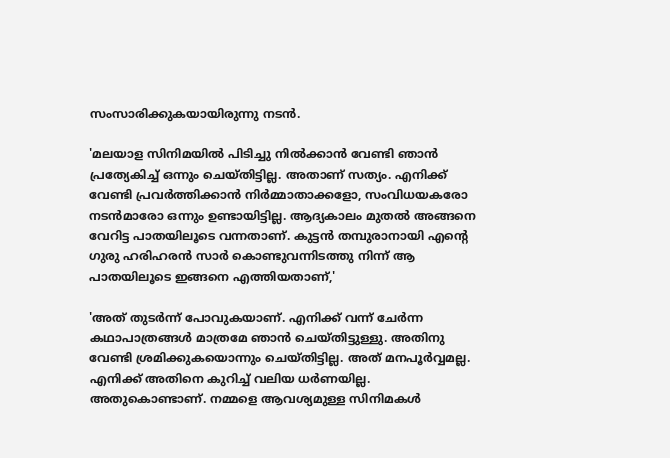സംസാരിക്കുകയായിരുന്നു നടൻ.

'മലയാള സിനിമയിൽ പിടിച്ചു നിൽക്കാൻ വേണ്ടി ഞാൻ പ്രത്യേകിച്ച് ഒന്നും ചെയ്തിട്ടില്ല. അതാണ് സത്യം. എനിക്ക് വേണ്ടി പ്രവർത്തിക്കാൻ നിർമ്മാതാക്കളോ, സംവിധയകരോ നടൻമാരോ ഒന്നും ഉണ്ടായിട്ടില്ല. ആദ്യകാലം മുതൽ അങ്ങനെ വേറിട്ട പാതയിലൂടെ വന്നതാണ്. കുട്ടൻ തമ്പുരാനായി എന്റെ ഗുരു ഹരിഹരൻ സാർ കൊണ്ടുവന്നിടത്തു നിന്ന് ആ പാതയിലൂടെ ഇങ്ങനെ എത്തിയതാണ്,'

'അത് തുടർന്ന് പോവുകയാണ്. എനിക്ക് വന്ന് ചേർന്ന കഥാപാത്രങ്ങൾ മാത്രമേ ഞാൻ ചെയ്തിട്ടുള്ളു. അതിനു വേണ്ടി ശ്രമിക്കുകയൊന്നും ചെയ്തിട്ടില്ല. അത് മനപൂർവ്വമല്ല. എനിക്ക് അതിനെ കുറിച്ച് വലിയ ധർണയില്ല. അതുകൊണ്ടാണ്. നമ്മളെ ആവശ്യമുള്ള സിനിമകൾ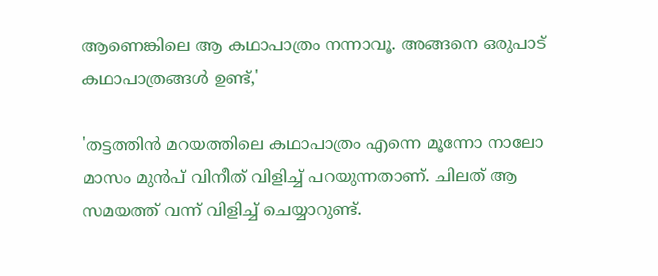ആണെങ്കിലെ ആ കഥാപാത്രം നന്നാവൂ. അങ്ങനെ ഒരുപാട് കഥാപാത്രങ്ങൾ ഉണ്ട്,'

'തട്ടത്തിൻ മറയത്തിലെ കഥാപാത്രം എന്നെ മൂന്നോ നാലോ മാസം മുൻപ് വിനീത് വിളിച്ച് പറയുന്നതാണ്. ചിലത് ആ സമയത്ത് വന്ന് വിളിച്ച് ചെയ്യാറുണ്ട്.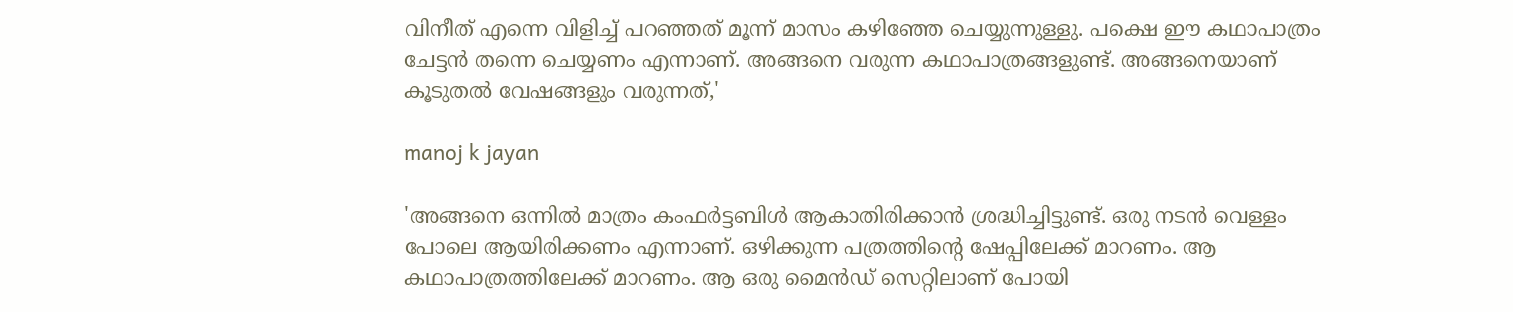വിനീത് എന്നെ വിളിച്ച് പറഞ്ഞത് മൂന്ന് മാസം കഴിഞ്ഞേ ചെയ്യുന്നുള്ളു. പക്ഷെ ഈ കഥാപാത്രം ചേട്ടൻ തന്നെ ചെയ്യണം എന്നാണ്. അങ്ങനെ വരുന്ന കഥാപാത്രങ്ങളുണ്ട്. അങ്ങനെയാണ് കൂടുതൽ വേഷങ്ങളും വരുന്നത്,'

manoj k jayan

'അങ്ങനെ ഒന്നിൽ മാത്രം കംഫർട്ടബിൾ ആകാതിരിക്കാൻ ശ്രദ്ധിച്ചിട്ടുണ്ട്. ഒരു നടൻ വെള്ളം പോലെ ആയിരിക്കണം എന്നാണ്. ഒഴിക്കുന്ന പത്രത്തിന്റെ ഷേപ്പിലേക്ക് മാറണം. ആ കഥാപാത്രത്തിലേക്ക് മാറണം. ആ ഒരു മൈൻഡ് സെറ്റിലാണ് പോയി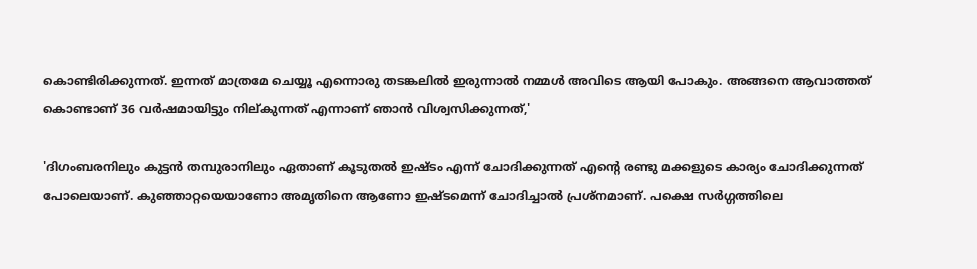കൊണ്ടിരിക്കുന്നത്. ഇന്നത് മാത്രമേ ചെയ്യൂ എന്നൊരു തടങ്കലിൽ ഇരുന്നാൽ നമ്മൾ അവിടെ ആയി പോകും. അങ്ങനെ ആവാത്തത് കൊണ്ടാണ് 36 വർഷമായിട്ടും നില്കുന്നത് എന്നാണ് ഞാൻ വിശ്വസിക്കുന്നത്,'

'ദിഗംബരനിലും കുട്ടൻ തമ്പുരാനിലും ഏതാണ് കൂടുതൽ ഇഷ്ടം എന്ന് ചോദിക്കുന്നത് എന്റെ രണ്ടു മക്കളുടെ കാര്യം ചോദിക്കുന്നത് പോലെയാണ്. കുഞ്ഞാറ്റയെയാണോ അമൃതിനെ ആണോ ഇഷ്ടമെന്ന് ചോദിച്ചാൽ പ്രശ്നമാണ്. പക്ഷെ സർഗ്ഗത്തിലെ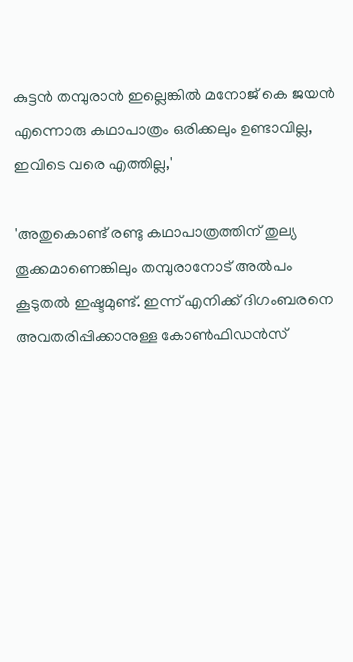കുട്ടൻ തമ്പുരാൻ ഇല്ലെങ്കിൽ മനോജ് കെ ജയൻ എന്നൊരു കഥാപാത്രം ഒരിക്കലും ഉണ്ടാവില്ല, ഇവിടെ വരെ എത്തില്ല,'

'അതുകൊണ്ട് രണ്ടു കഥാപാത്രത്തിന് തുല്യ തൂക്കമാണെങ്കിലും തമ്പുരാനോട് അൽപം കൂടുതൽ ഇഷ്ടമുണ്ട്. ഇന്ന് എനിക്ക് ദിഗംബരനെ അവതരിപ്പിക്കാനുള്ള കോൺഫിഡൻസ്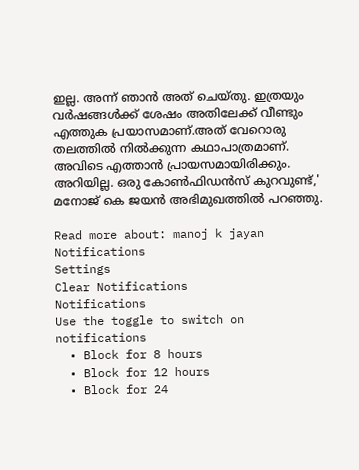ഇല്ല. അന്ന് ഞാൻ അത് ചെയ്തു. ഇത്രയും വർഷങ്ങൾക്ക് ശേഷം അതിലേക്ക് വീണ്ടും എത്തുക പ്രയാസമാണ്.അത് വേറൊരു തലത്തിൽ നിൽക്കുന്ന കഥാപാത്രമാണ്. അവിടെ എത്താൻ പ്രായസമായിരിക്കും. അറിയില്ല. ഒരു കോൺഫിഡൻസ് കുറവുണ്ട്,' മനോജ് കെ ജയൻ അഭിമുഖത്തിൽ പറഞ്ഞു.

Read more about: manoj k jayan
Notifications
Settings
Clear Notifications
Notifications
Use the toggle to switch on notifications
  • Block for 8 hours
  • Block for 12 hours
  • Block for 24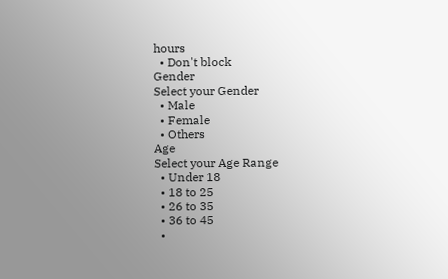hours
  • Don't block
Gender
Select your Gender
  • Male
  • Female
  • Others
Age
Select your Age Range
  • Under 18
  • 18 to 25
  • 26 to 35
  • 36 to 45
  •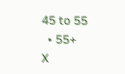45 to 55
  • 55+
X